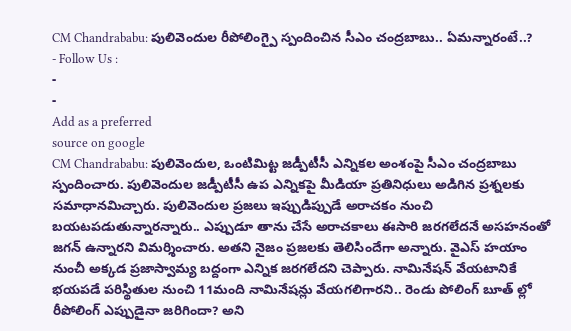CM Chandrababu: పులివెందుల రీపోలింగ్పై స్పందించిన సీఎం చంద్రబాబు.. ఏమన్నారంటే..?
- Follow Us :
-
-
Add as a preferred
source on google
CM Chandrababu: పులివెందుల, ఒంటిమిట్ట జడ్పీటీసీ ఎన్నికల అంశంపై సీఎం చంద్రబాబు స్పందించారు. పులివెందుల జడ్పీటీసీ ఉప ఎన్నికపై మీడియా ప్రతినిధులు అడిగిన ప్రశ్నలకు సమాధానమిచ్చారు. పులివెందుల ప్రజలు ఇప్పుడిప్పుడే అరాచకం నుంచి బయటపడుతున్నారన్నారు.. ఎప్పుడూ తాను చేసే అరాచకాలు ఈసారి జరగలేదనే అసహనంతో జగన్ ఉన్నారని విమర్శించారు. అతని నైజం ప్రజలకు తెలిసిందేగా అన్నారు. వైఎస్ హయాం నుంచీ అక్కడ ప్రజాస్వామ్య బద్దంగా ఎన్నిక జరగలేదని చెప్పారు. నామినేషన్ వేయటానికే భయపడే పరిస్థితుల నుంచి 11మంది నామినేషన్లు వేయగలిగారని.. రెండు పోలింగ్ బూత్ ల్లో రీపోలింగ్ ఎప్పుడైనా జరిగిందా? అని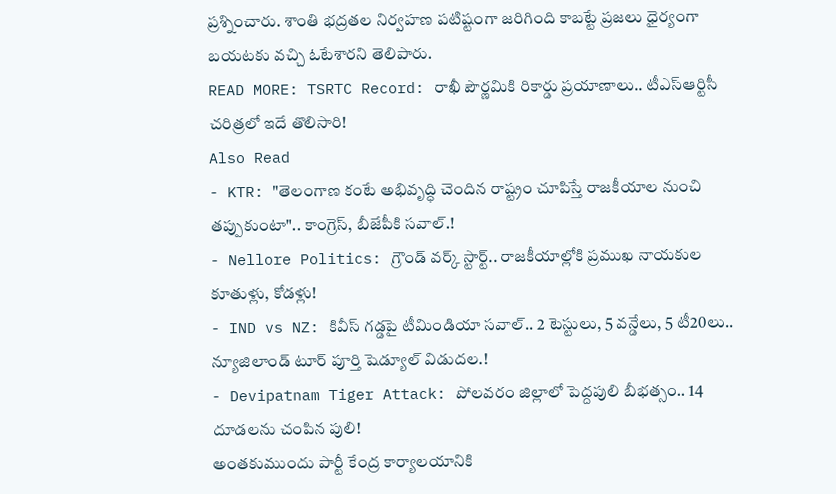ప్రశ్నించారు. శాంతి భద్రతల నిర్వహణ పటిష్టంగా జరిగింది కాబట్టే ప్రజలు ధైర్యంగా బయటకు వచ్చి ఓటేశారని తెలిపారు.
READ MORE: TSRTC Record: రాఖీ పౌర్ణమికి రికార్డు ప్రయాణాలు.. టీఎస్ఆర్టిసీ చరిత్రలో ఇదే తొలిసారి!
Also Read
- KTR: "తెలంగాణ కంటే అభివృద్ధి చెందిన రాష్ట్రం చూపిస్తే రాజకీయాల నుంచి తప్పుకుంటా".. కాంగ్రెస్, బీజేపీకి సవాల్.!
- Nellore Politics: గ్రౌండ్ వర్క్ స్టార్ట్.. రాజకీయాల్లోకి ప్రముఖ నాయకుల కూతుళ్లు, కోడళ్లు!
- IND vs NZ: కివీస్ గడ్డపై టీమిండియా సవాల్.. 2 టెస్టులు, 5 వన్డేలు, 5 టీ20లు.. న్యూజిలాండ్ టూర్ పూర్తి షెడ్యూల్ విడుదల.!
- Devipatnam Tiger Attack: పోలవరం జిల్లాలో పెద్దపులి బీభత్సం.. 14 దూడలను చంపిన పులి!
అంతకుముందు పార్టీ కేంద్ర కార్యాలయానికి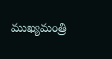ముఖ్యమంత్రి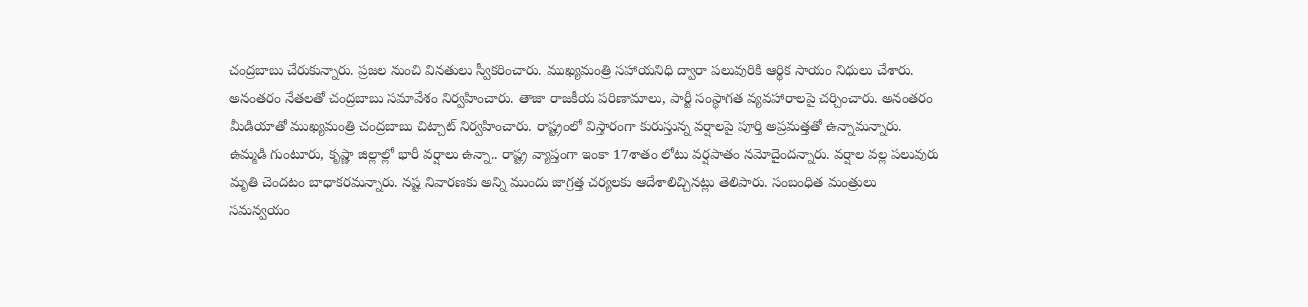చంద్రబాబు చేరుకున్నారు. ప్రజల నుంచి వినతులు స్వీకరించారు. ముఖ్యమంత్రి సహాయనిధి ద్వారా పలువురికి ఆర్థిక సాయం నిధులు చేశారు. అనంతరం నేతలతో చంద్రబాబు సమావేశం నిర్వహించారు. తాజా రాజకీయ పరిణామాలు, పార్టీ సంస్థాగత వ్యవహారాలపై చర్చించారు. అనంతరం మీడియాతో ముఖ్యమంత్రి చంద్రబాబు చిట్చాట్ నిర్వహించారు. రాష్ట్రంలో విస్తారంగా కురుస్తున్న వర్షాలపై పూర్తి అప్రమత్తతో ఉన్నామన్నారు. ఉమ్మడి గుంటూరు, కృష్ణా జిల్లాల్లో భారీ వర్షాలు ఉన్నా.. రాష్ట్ర వ్యాప్తంగా ఇంకా 17శాతం లోటు వర్షపాతం నమోదైందన్నారు. వర్షాల వల్ల పలువురు మృతి చెందటం బాధాకరమన్నారు. నష్ట నివారణకు అన్ని ముందు జాగ్రత్త చర్యలకు ఆదేశాలిచ్చినట్లు తెలిపారు. సంబంధిత మంత్రులు సమన్వయం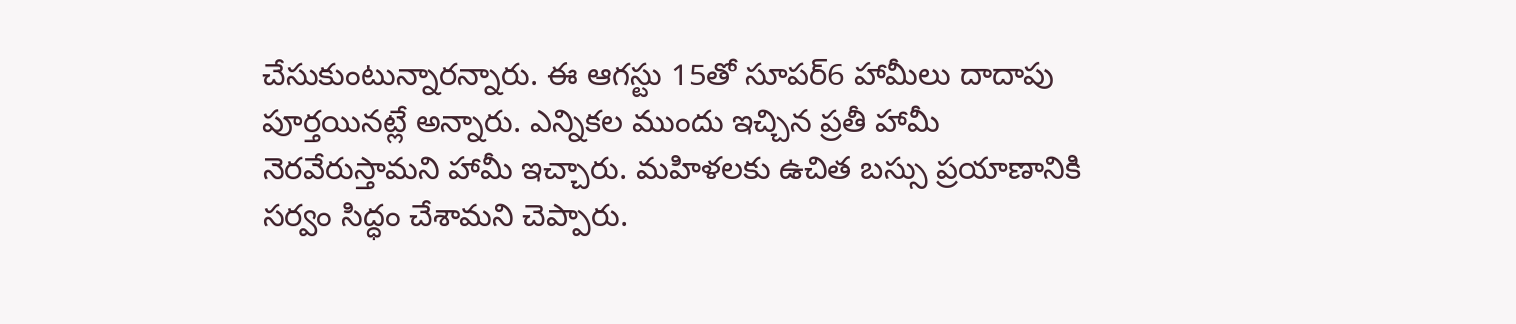చేసుకుంటున్నారన్నారు. ఈ ఆగస్టు 15తో సూపర్6 హామీలు దాదాపు పూర్తయినట్లే అన్నారు. ఎన్నికల ముందు ఇచ్చిన ప్రతీ హామీ నెరవేరుస్తామని హామీ ఇచ్చారు. మహిళలకు ఉచిత బస్సు ప్రయాణానికి సర్వం సిద్ధం చేశామని చెప్పారు.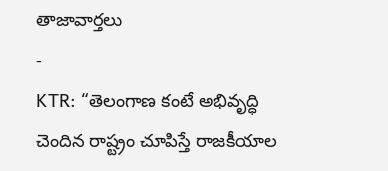తాజావార్తలు
-
KTR: “తెలంగాణ కంటే అభివృద్ధి చెందిన రాష్ట్రం చూపిస్తే రాజకీయాల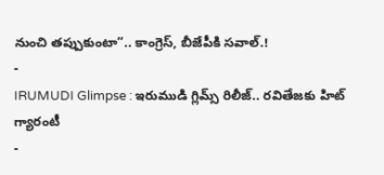నుంచి తప్పుకుంటా”.. కాంగ్రెస్, బీజేపీకి సవాల్.!
-
IRUMUDI Glimpse : ఇరుముడి గ్లిమ్స్ రిలీజ్.. రవితేజకు హిట్ గ్యారంటీ
-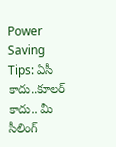Power Saving Tips: ఏసీ కాదు..కూలర్ కాదు.. మీ సీలింగ్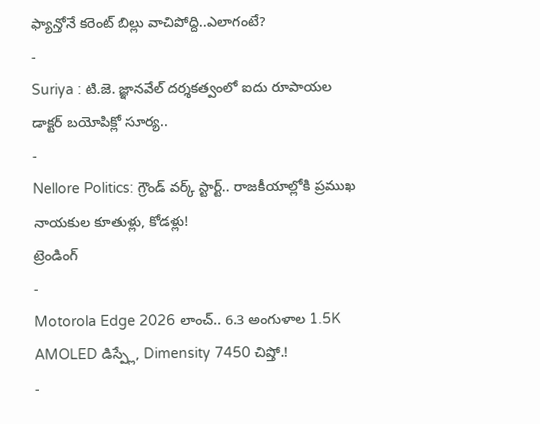ఫ్యాన్తోనే కరెంట్ బిల్లు వాచిపోద్ది..ఎలాగంటే?
-
Suriya : టి.జె. జ్ఞానవేల్ దర్శకత్వంలో ఐదు రూపాయల డాక్టర్ బయోపిక్లో సూర్య..
-
Nellore Politics: గ్రౌండ్ వర్క్ స్టార్ట్.. రాజకీయాల్లోకి ప్రముఖ నాయకుల కూతుళ్లు, కోడళ్లు!
ట్రెండింగ్
-
Motorola Edge 2026 లాంచ్.. 6.3 అంగుళాల 1.5K AMOLED డిస్ప్లే, Dimensity 7450 చిప్తో.!
-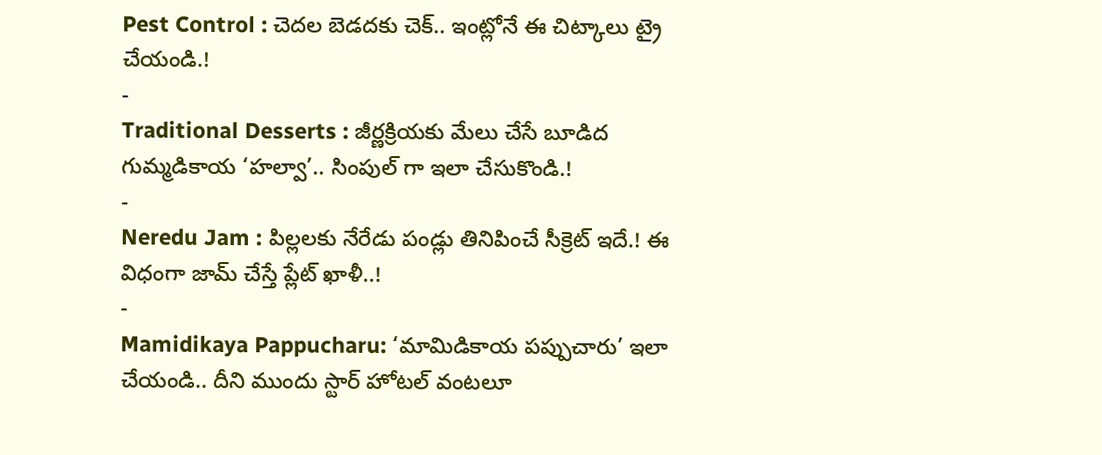Pest Control : చెదల బెడదకు చెక్.. ఇంట్లోనే ఈ చిట్కాలు ట్రై చేయండి.!
-
Traditional Desserts : జీర్ణక్రియకు మేలు చేసే బూడిద గుమ్మడికాయ ‘హల్వా’.. సింపుల్ గా ఇలా చేసుకొండి.!
-
Neredu Jam : పిల్లలకు నేరేడు పండ్లు తినిపించే సీక్రెట్ ఇదే.! ఈ విధంగా జామ్ చేస్తే ప్లేట్ ఖాళీ..!
-
Mamidikaya Pappucharu: ‘మామిడికాయ పప్పుచారు’ ఇలా చేయండి.. దీని ముందు స్టార్ హోటల్ వంటలూ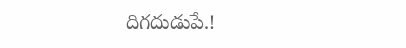దిగదుడుపే.!